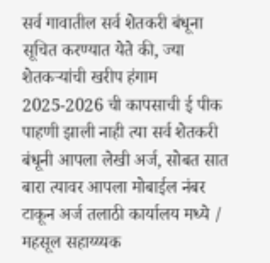सर्व गावातील सर्व शेतकरी बंधूना सूचित करण्यात येते की, ज्या शेतकऱ्यांची खरीप हंगाम 2025-2026 ची कापसाची ई पीक पाहणी झाली नाही त्या सर्व शेतकरी बंधूनी आपला लेखी अर्ज, सोबत सात बारा त्यावर आपला मोबाईल नंबर टाकून अर्ज तलाठी कार्यालय मध्ये / महसूल सहाय्य्यक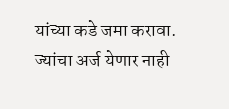यांच्या कडे जमा करावा. ज्यांचा अर्ज येणार नाही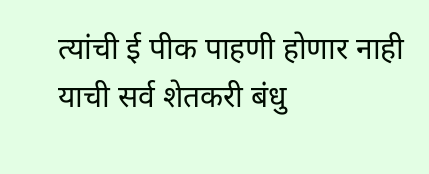त्यांची ई पीक पाहणी होणार नाही याची सर्व शेतकरी बंधु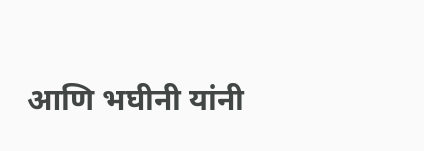आणि भघीनी यांनी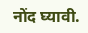नोंद घ्यावी.